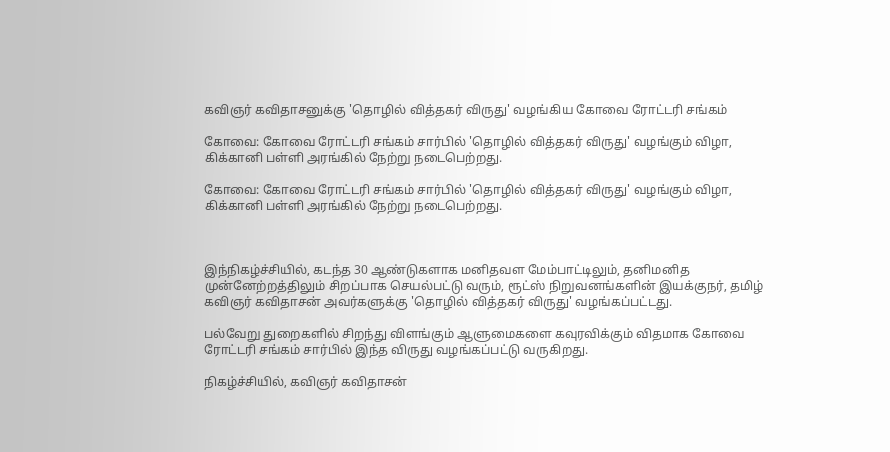கவிஞர் கவிதாசனுக்கு 'தொழில் வித்தகர் விருது' வழங்கிய கோவை ரோட்டரி சங்கம்

கோவை: கோவை ரோட்டரி சங்கம் சார்பில் 'தொழில் வித்தகர் விருது' வழங்கும் விழா, கிக்கானி பள்ளி அரங்கில் நேற்று நடைபெற்றது.

கோவை: கோவை ரோட்டரி சங்கம் சார்பில் 'தொழில் வித்தகர் விருது' வழங்கும் விழா, கிக்கானி பள்ளி அரங்கில் நேற்று நடைபெற்றது.



இந்நிகழ்ச்சியில், கடந்த 30 ஆண்டுகளாக மனிதவள மேம்பாட்டிலும், தனிமனித முன்னேற்றத்திலும் சிறப்பாக செயல்பட்டு வரும், ரூட்ஸ் நிறுவனங்களின் இயக்குநர், தமிழ் கவிஞர் கவிதாசன் அவர்களுக்கு 'தொழில் வித்தகர் விருது' வழங்கப்பட்டது.

பல்வேறு துறைகளில் சிறந்து விளங்கும் ஆளுமைகளை கவுரவிக்கும் விதமாக கோவை ரோட்டரி சங்கம் சார்பில் இந்த விருது வழங்கப்பட்டு வருகிறது.

நிகழ்ச்சியில், கவிஞர் கவிதாசன்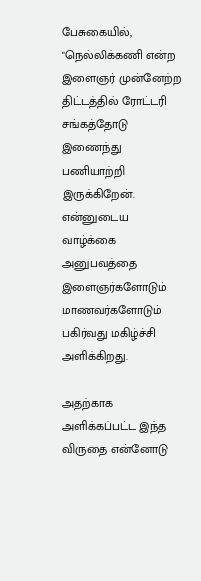பேசுகையில், "நெல்லிக்கணி என்ற இளைஞர் முன்னேற்ற திட்டத்தில் ரோட்டரி சங்கத்தோடு இணைந்து பணியாற்றி இருக்கிறேன். என்னுடைய வாழ்க்கை அனுபவத்தை இளைஞர்களோடும் மாணவர்களோடும் பகிர்வது மகிழ்ச்சி அளிக்கிறது.

அதற்காக அளிக்கப்பட்ட இந்த விருதை என்னோடு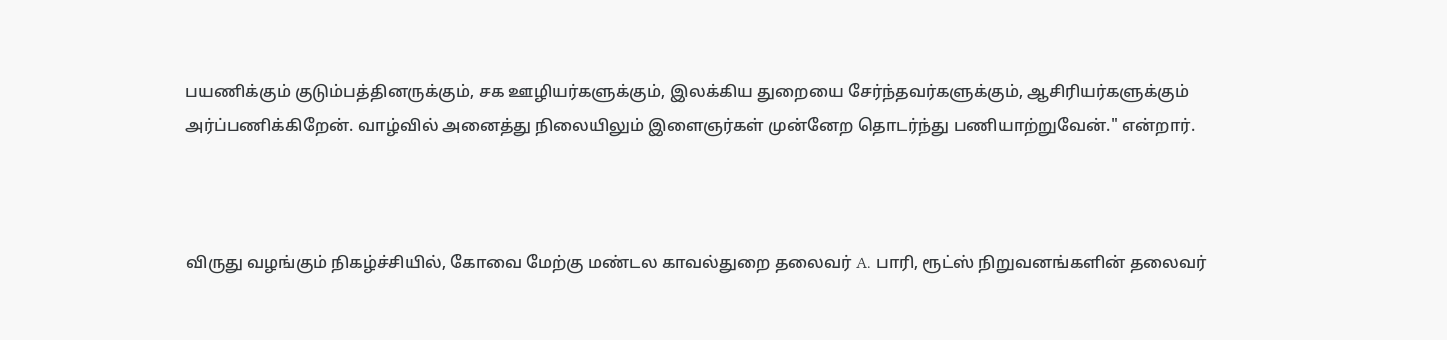பயணிக்கும் குடும்பத்தினருக்கும், சக ஊழியர்களுக்கும், இலக்கிய துறையை சேர்ந்தவர்களுக்கும், ஆசிரியர்களுக்கும் அர்ப்பணிக்கிறேன். வாழ்வில் அனைத்து நிலையிலும் இளைஞர்கள் முன்னேற தொடர்ந்து பணியாற்றுவேன்." என்றார்.



விருது வழங்கும் நிகழ்ச்சியில், கோவை மேற்கு மண்டல காவல்துறை தலைவர் A. பாரி, ரூட்ஸ் நிறுவனங்களின் தலைவர்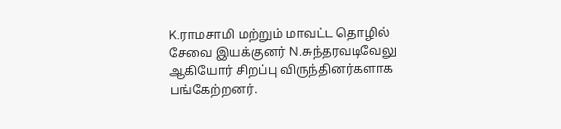K.ராமசாமி மற்றும் மாவட்ட தொழில் சேவை இயக்குனர் N.சுந்தரவடிவேலு ஆகியோர் சிறப்பு விருந்தினர்களாக பங்கேற்றனர்.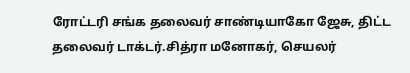ரோட்டரி சங்க தலைவர் சாண்டியாகோ ஜேசு, திட்ட தலைவர் டாக்டர்.சித்ரா மனோகர், செயலர்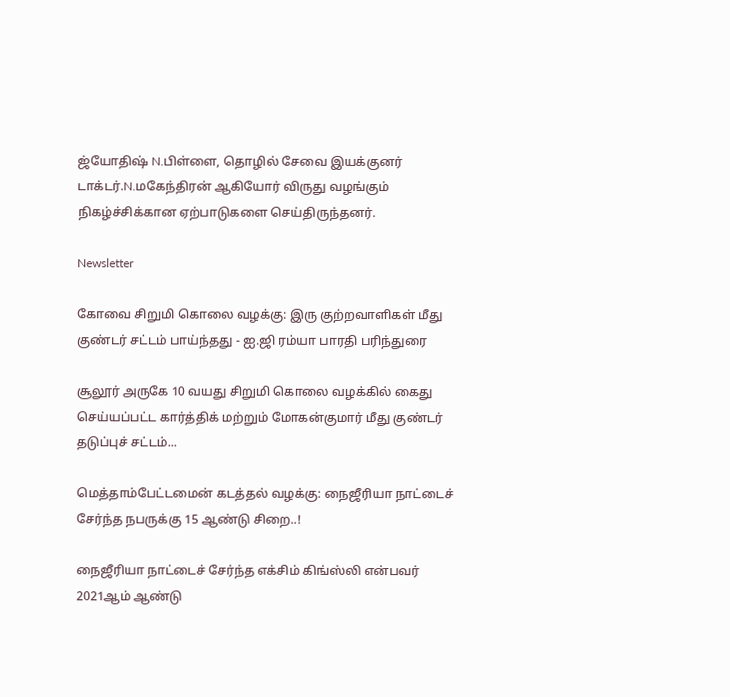ஜ்யோதிஷ் N.பிள்ளை, தொழில் சேவை இயக்குனர் டாக்டர்.N.மகேந்திரன் ஆகியோர் விருது வழங்கும் நிகழ்ச்சிக்கான ஏற்பாடுகளை செய்திருந்தனர்.

Newsletter

கோவை சிறுமி கொலை வழக்கு: இரு குற்றவாளிகள் மீது குண்டர் சட்டம் பாய்ந்தது - ஐ.ஜி ரம்யா பாரதி பரிந்துரை

சூலூர் அருகே 10 வயது சிறுமி கொலை வழக்கில் கைது செய்யப்பட்ட கார்த்திக் மற்றும் மோகன்குமார் மீது குண்டர் தடுப்புச் சட்டம்...

மெத்தாம்பேட்டமைன் கடத்தல் வழக்கு: நைஜீரியா நாட்டைச் சேர்ந்த நபருக்கு 15 ஆண்டு சிறை..!

நைஜீரியா நாட்டைச் சேர்ந்த எக்சிம் கிங்ஸ்லி என்பவர் 2021ஆம் ஆண்டு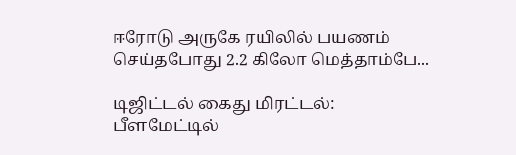ஈரோடு அருகே ரயிலில் பயணம் செய்தபோது 2.2 கிலோ மெத்தாம்பே...

டிஜிட்டல் கைது மிரட்டல்: பீளமேட்டில்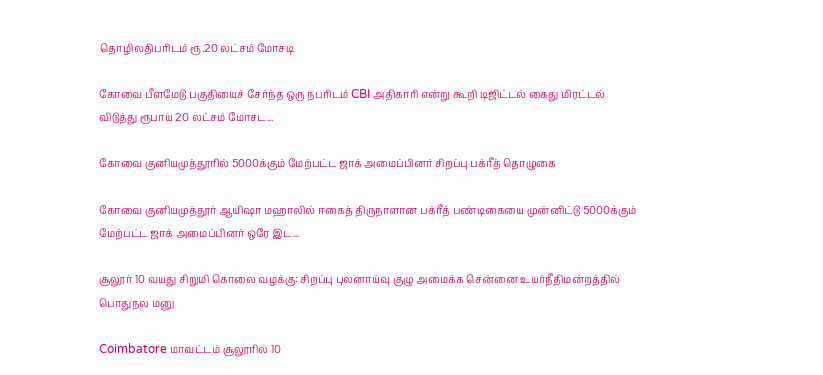தொழிலதிபரிடம் ரூ.20 லட்சம் மோசடி

கோவை பீளமேடு பகுதியைச் சேர்ந்த ஒரு நபரிடம் CBI அதிகாரி என்று கூறி டிஜிட்டல் கைது மிரட்டல் விடுத்து ரூபாய் 20 லட்சம் மோசட...

கோவை குனியமுத்தூரில் 5000க்கும் மேற்பட்ட ஜாக் அமைப்பினர் சிறப்பு பக்ரீத் தொழுகை

கோவை குனியமுத்தூர் ஆயிஷா மஹாலில் ஈகைத் திருநாளான பக்ரீத் பண்டிகையை முன்னிட்டு 5000க்கும் மேற்பட்ட ஜாக் அமைப்பினர் ஒரே இட...

சூலூர் 10 வயது சிறுமி கொலை வழக்கு: சிறப்பு புலனாய்வு குழு அமைக்க சென்னை உயர்நீதிமன்றத்தில் பொதுநல மனு

Coimbatore மாவட்டம் சூலூரில் 10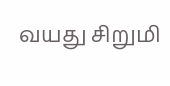வயது சிறுமி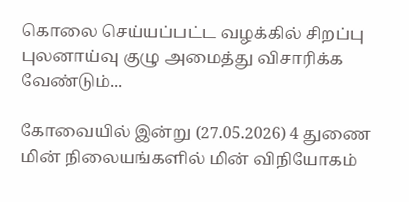கொலை செய்யப்பட்ட வழக்கில் சிறப்பு புலனாய்வு குழு அமைத்து விசாரிக்க வேண்டும்...

கோவையில் இன்று (27.05.2026) 4 துணை மின் நிலையங்களில் மின் விநியோகம்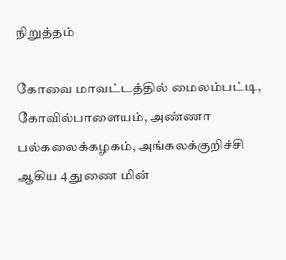நிறுத்தம்

கோவை மாவட்டத்தில் மைலம்பட்டி, கோவில்பாளையம், அண்ணா பல்கலைக்கழகம், அங்கலக்குறிச்சி ஆகிய 4 துணை மின்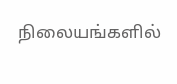நிலையங்களில்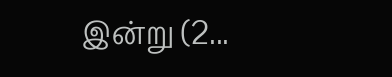இன்று (2...